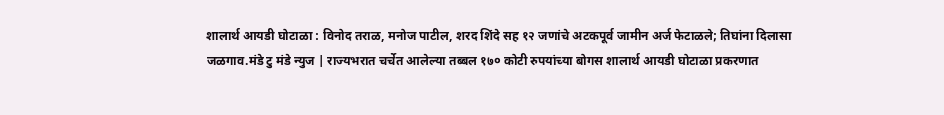शालार्थ आयडी घोटाळा : विनोद तराळ, मनोज पाटील, शरद शिंदे सह १२ जणांचे अटकपूर्व जामीन अर्ज फेटाळले; तिघांना दिलासा
जळगाव.मंडे टु मंडे न्युज | राज्यभरात चर्चेत आलेल्या तब्बल १७० कोटी रुपयांच्या बोगस शालार्थ आयडी घोटाळा प्रकरणात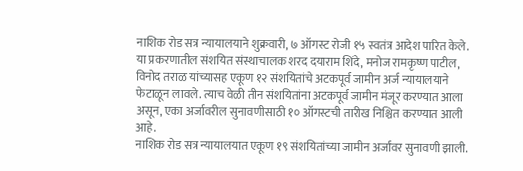नाशिक रोड सत्र न्यायालयाने शुक्रवारी, ७ ऑगस्ट रोजी १५ स्वतंत्र आदेश पारित केले. या प्रकरणातील संशयित संस्थाचालक शरद दयाराम शिंदे, मनोज रामकृष्ण पाटील, विनोद तराळ यांच्यासह एकूण १२ संशयितांचे अटकपूर्व जामीन अर्ज न्यायालयाने फेटाळून लावले. त्याच वेळी तीन संशयितांना अटकपूर्व जामीन मंजूर करण्यात आला असून, एका अर्जावरील सुनावणीसाठी १० ऑगस्टची तारीख निश्चित करण्यात आली आहे.
नाशिक रोड सत्र न्यायालयात एकूण १९ संशयितांच्या जामीन अर्जांवर सुनावणी झाली.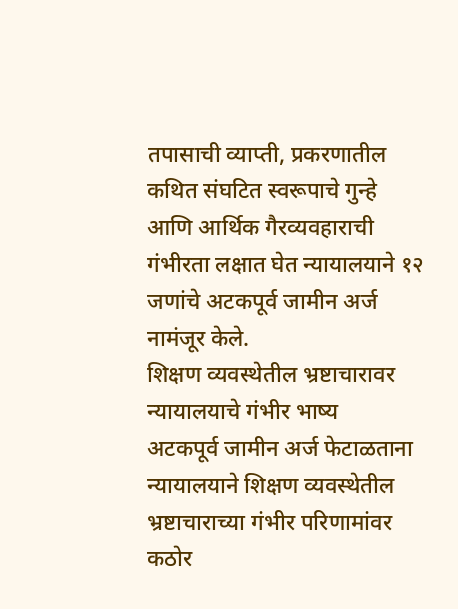तपासाची व्याप्ती, प्रकरणातील कथित संघटित स्वरूपाचे गुन्हे आणि आर्थिक गैरव्यवहाराची गंभीरता लक्षात घेत न्यायालयाने १२ जणांचे अटकपूर्व जामीन अर्ज नामंजूर केले.
शिक्षण व्यवस्थेतील भ्रष्टाचारावर न्यायालयाचे गंभीर भाष्य
अटकपूर्व जामीन अर्ज फेटाळताना न्यायालयाने शिक्षण व्यवस्थेतील भ्रष्टाचाराच्या गंभीर परिणामांवर कठोर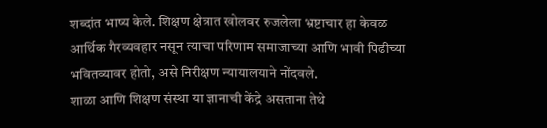शब्दांत भाष्य केले. शिक्षण क्षेत्रात खोलवर रुजलेला भ्रष्टाचार हा केवळ आर्थिक गैरव्यवहार नसून त्याचा परिणाम समाजाच्या आणि भावी पिढीच्या भवितव्यावर होतो, असे निरीक्षण न्यायालयाने नोंदवले.
शाळा आणि शिक्षण संस्था या ज्ञानाची केंद्रे असताना तेथे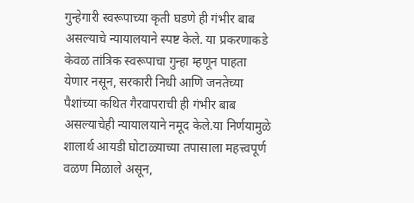गुन्हेगारी स्वरूपाच्या कृती घडणे ही गंभीर बाब असल्याचे न्यायालयाने स्पष्ट केले. या प्रकरणाकडे केवळ तांत्रिक स्वरूपाचा गुन्हा म्हणून पाहता येणार नसून, सरकारी निधी आणि जनतेच्या पैशांच्या कथित गैरवापराची ही गंभीर बाब असल्याचेही न्यायालयाने नमूद केले.या निर्णयामुळे शालार्थ आयडी घोटाळ्याच्या तपासाला महत्त्वपूर्ण वळण मिळाले असून,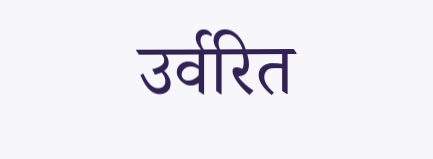उर्वरित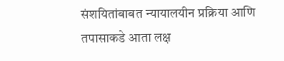संशयितांबाबत न्यायालयीन प्रक्रिया आणि तपासाकडे आता लक्ष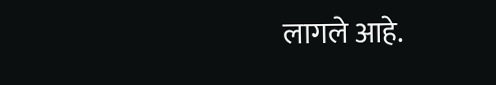लागले आहे.